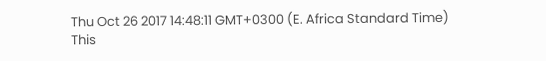Thu Oct 26 2017 14:48:11 GMT+0300 (E. Africa Standard Time)
This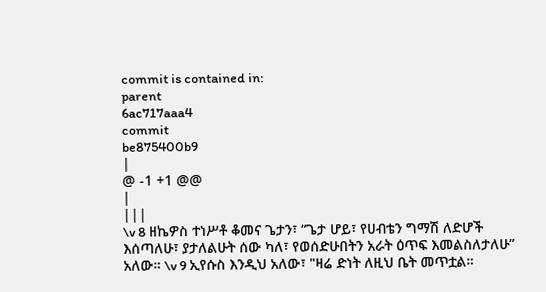commit is contained in:
parent
6ac717aaa4
commit
be875400b9
|
@ -1 +1 @@
|
|||
\v 8 ዘኬዎስ ተነሥቶ ቆመና ጌታን፣ “ጌታ ሆይ፣ የሀብቴን ግማሽ ለድሆች እሰጣለሁ፣ ያታለልሁት ሰው ካለ፣ የወሰድሁበትን አራት ዕጥፍ እመልስለታለሁ” አለው። \v 9 ኢየሱስ እንዲህ አለው፣ "ዛሬ ድነት ለዚህ ቤት መጥቷል።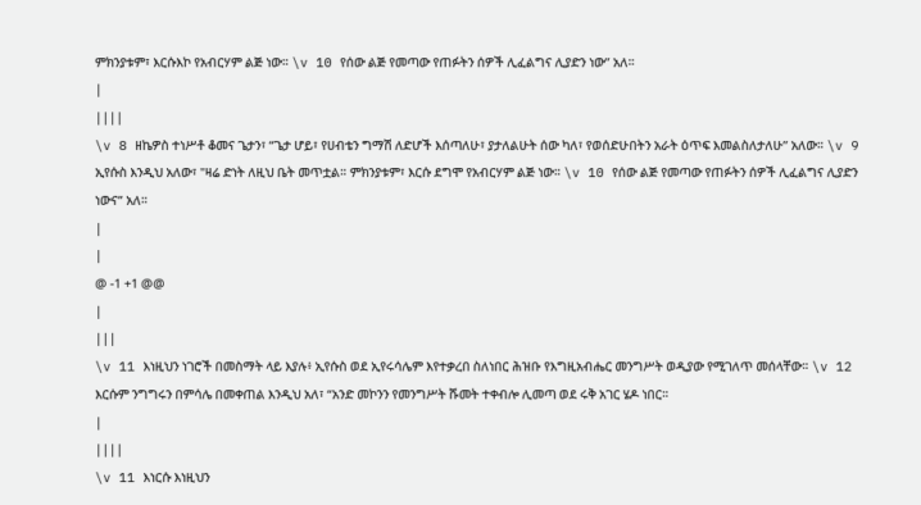ምክንያቱም፣ እርሱእኮ የአብርሃም ልጅ ነው። \v 10 የሰው ልጅ የመጣው የጠፉትን ሰዎች ሊፈልግና ሊያድን ነው” አለ።
|
||||
\v 8 ዘኬዎስ ተነሥቶ ቆመና ጌታን፣ “ጌታ ሆይ፣ የሀብቴን ግማሽ ለድሆች እሰጣለሁ፣ ያታለልሁት ሰው ካለ፣ የወሰድሁበትን አራት ዕጥፍ እመልስለታለሁ” አለው። \v 9 ኢየሱስ እንዲህ አለው፣ "ዛሬ ድነት ለዚህ ቤት መጥቷል። ምክንያቱም፣ እርሱ ደግሞ የአብርሃም ልጅ ነው። \v 10 የሰው ልጅ የመጣው የጠፉትን ሰዎች ሊፈልግና ሊያድን ነውና” አለ።
|
|
@ -1 +1 @@
|
|||
\v 11 እነዚህን ነገሮች በመስማት ላይ እያሉ፥ ኢየሱስ ወደ ኢየሩሳሌም እየተቃረበ ስለነበር ሕዝቡ የእግዚአብሔር መንግሥት ወዲያው የሚገለጥ መሰላቸው። \v 12 እርሱም ንግግሩን በምሳሌ በመቀጠል እንዲህ አለ፣ “አንድ መኮንን የመንግሥት ሹመት ተቀብሎ ሊመጣ ወደ ሩቅ አገር ሄዶ ነበር።
|
||||
\v 11 እነርሱ እነዚህን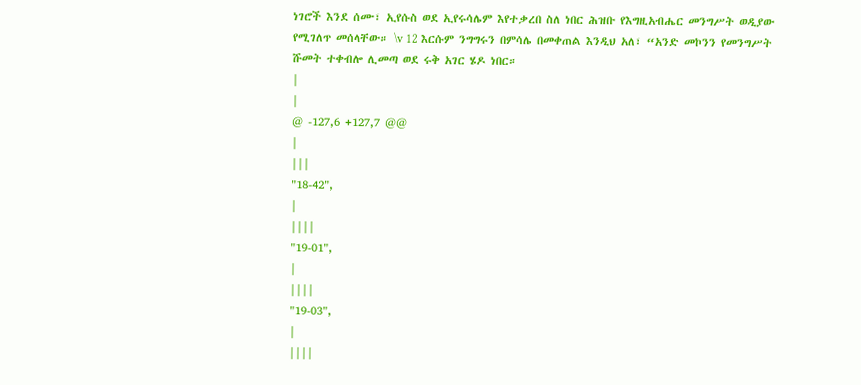ነገሮች እንደ ሰሙ፣ ኢየሱስ ወደ ኢየሩሳሌም እየተቃረበ ስለ ነበር ሕዝቡ የእግዚአብሔር መንግሥት ወዲያው የሚገለጥ መሰላቸው። \v 12 እርሱም ንግግሩን በምሳሌ በመቀጠል እንዲህ አለ፣ “አንድ መኮንን የመንግሥት ሹመት ተቀብሎ ሊመጣ ወደ ሩቅ አገር ሄዶ ነበር።
|
|
@ -127,6 +127,7 @@
|
|||
"18-42",
|
||||
"19-01",
|
||||
"19-03",
|
||||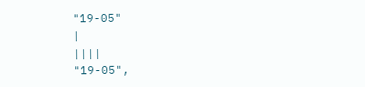"19-05"
|
||||
"19-05",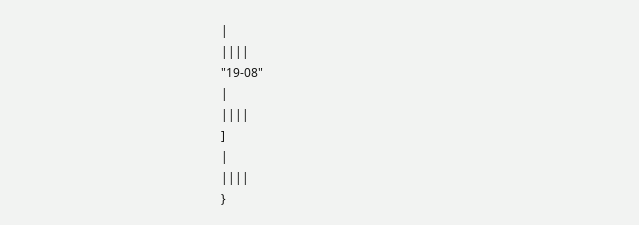|
||||
"19-08"
|
||||
]
|
||||
}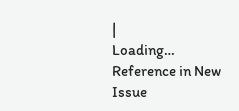|
Loading…
Reference in New Issue